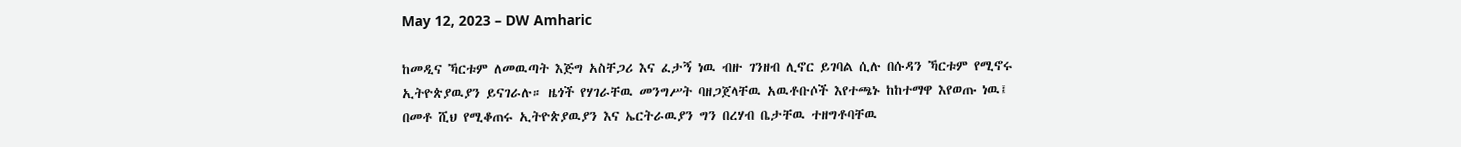May 12, 2023 – DW Amharic

ከመዲና ኻርቱም ለመዉጣት እጅግ አስቸጋሪ እና ፈታኝ ነዉ ብዙ ገንዘብ ሊኖር ይገባል ሲሉ በሱዳን ኻርቱም የሚኖሩ ኢትዮጵያዉያን ይናገራሉ። ዜጎች የሃገራቸዉ መንግሥት ባዘጋጀላቸዉ አዉቶቡሶች እየተጫኑ ከከተማዋ እየወጡ ነዉ፤ በመቶ ሺህ የሚቆጠሩ ኢትዮጵያዉያን እና ኤርትራዉያን ግን በረሃብ ቤታቸዉ ተዘግቶባቸዉ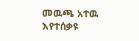መዉጫ አተዉ እየተሰቃዩ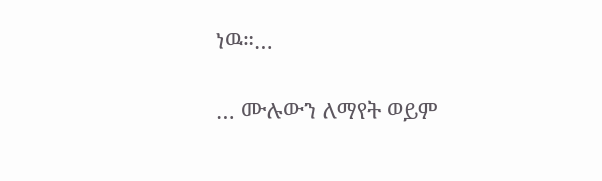ነዉ።…

… ሙሉውን ለማየት ወይም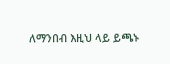ለማንበብ እዚህ ላይ ይጫኑ